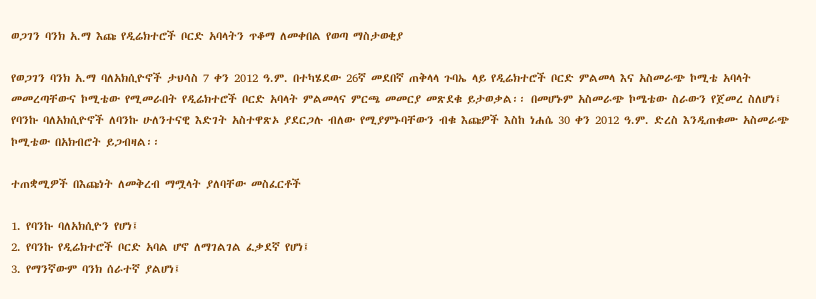ወጋገን ባንክ አ.ማ እጩ የዲሬክተሮች ቦርድ አባላትን ጥቆማ ለመቀበል የወጣ ማስታወቂያ

የወጋገን ባንክ አ.ማ ባለአክሲዮኖች ታህሳስ 7 ቀን 2012 ዓ.ም. በተካሄደው 26ኛ መደበኛ ጠቅላላ ጉባኤ ላይ የዲሬክተሮች ቦርድ ምልመላ እና አስመራጭ ኮሚቴ አባላት መመረጣቸውና ኮሚቴው የሚመራበት የዲሬክተሮች ቦርድ አባላት ምልመላና ምርጫ መመርያ መጽደቁ ይታወቃል፡፡ በመሆኑም አስመራጭ ኮሜቴው ስራውን የጀመረ ስለሆነ፤ የባንኩ ባለአክሲዮኖች ለባንኩ ሁለንተናዊ እድገት አስተዋጽኦ ያደርጋሉ ብለው የሚያምኑባቸውን ብቁ እጩዎች እስከ ነሐሴ 30 ቀን 2012 ዓ.ም. ድረስ እንዲጠቁሙ አስመራጭ ኮሚቴው በአክብሮት ይጋብዛል፡፡

ተጠቋሚዎች በእጩነት ለመቅረብ ማሟላት ያለባቸው መስፈርቶች

1. የባንኩ ባለአክሲዮን የሆነ፤
2. የባንኩ የዲሬክተሮች ቦርድ አባል ሆኖ ለማገልገል ፈቃደኛ የሆነ፤
3. የማንኛውም ባንክ ሰራተኛ ያልሆነ፤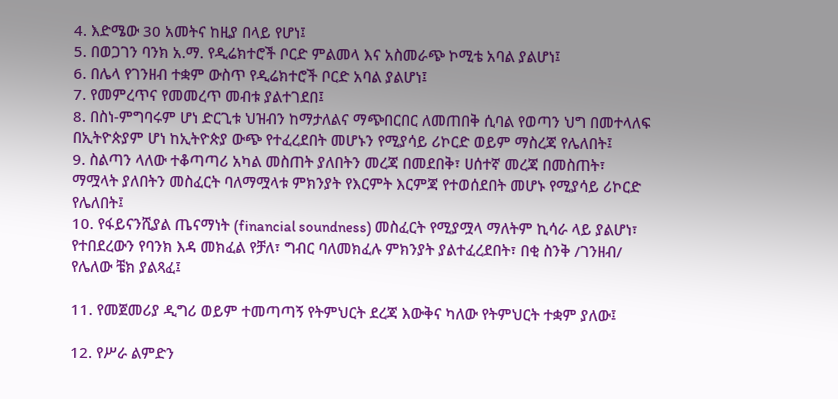4. እድሜው 30 አመትና ከዚያ በላይ የሆነ፤
5. በወጋገን ባንክ አ.ማ. የዲሬክተሮች ቦርድ ምልመላ እና አስመራጭ ኮሚቴ አባል ያልሆነ፤
6. በሌላ የገንዘብ ተቋም ውስጥ የዲሬክተሮች ቦርድ አባል ያልሆነ፤
7. የመምረጥና የመመረጥ መብቱ ያልተገደበ፤
8. በስነ-ምግባሩም ሆነ ድርጊቱ ህዝብን ከማታለልና ማጭበርበር ለመጠበቅ ሲባል የወጣን ህግ በመተላለፍ በኢትዮጵያም ሆነ ከኢትዮጵያ ውጭ የተፈረደበት መሆኑን የሚያሳይ ሪኮርድ ወይም ማስረጃ የሌለበት፤
9. ስልጣን ላለው ተቆጣጣሪ አካል መስጠት ያለበትን መረጃ በመደበቅ፣ ሀሰተኛ መረጃ በመስጠት፣ ማሟላት ያለበትን መስፈርት ባለማሟላቱ ምክንያት የእርምት እርምጃ የተወሰደበት መሆኑ የሚያሳይ ሪኮርድ የሌለበት፤
10. የፋይናንሺያል ጤናማነት (financial soundness) መስፈርት የሚያሟላ ማለትም ኪሳራ ላይ ያልሆነ፣ የተበደረውን የባንክ እዳ መክፈል የቻለ፣ ግብር ባለመክፈሉ ምክንያት ያልተፈረደበት፣ በቂ ስንቅ /ገንዘብ/ የሌለው ቼክ ያልጻፈ፤

11. የመጀመሪያ ዲግሪ ወይም ተመጣጣኝ የትምህርት ደረጃ እውቅና ካለው የትምህርት ተቋም ያለው፤

12. የሥራ ልምድን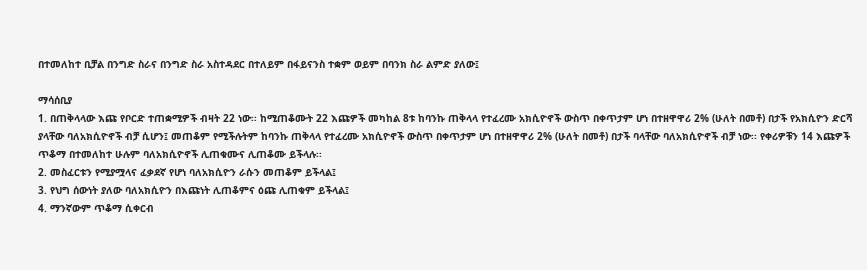በተመለከተ ቢቻል በንግድ ስራና በንግድ ስራ አስተዳደር በተለይም በፋይናንስ ተቋም ወይም በባንክ ስራ ልምድ ያለው፤

ማሳሰቢያ
1. በጠቅላላው እጩ የቦርድ ተጠቋሚዎች ብዛት 22 ነው፡፡ ከሚጠቆሙት 22 እጩዎች መካከል 8ቱ ከባንኩ ጠቅላላ የተፈረሙ አክሲዮኖች ውስጥ በቀጥታም ሆነ በተዘዋዋሪ 2% (ሁለት በመቶ) በታች የአክሲዮን ድርሻ ያላቸው ባለአክሲዮኖች ብቻ ሲሆን፤ መጠቆም የሚችሉትም ከባንኩ ጠቅላላ የተፈረሙ አክሲዮኖች ውስጥ በቀጥታም ሆነ በተዘዋዋሪ 2% (ሁለት በመቶ) በታች ባላቸው ባለአክሲዮኖች ብቻ ነው፡፡ የቀሪዎቹን 14 እጩዎች ጥቆማ በተመለከተ ሁሉም ባለአክሲዮኖች ሊጠቁሙና ሊጠቆሙ ይችላሉ፡፡
2. መስፈርቱን የሚያሟላና ፈቃደኛ የሆነ ባለአክሲዮን ራሱን መጠቆም ይችላል፤
3. የህግ ሰውነት ያለው ባለአክሲዮን በእጩነት ሊጠቆምና ዕጩ ሊጠቁም ይችላል፤
4. ማንኛውም ጥቆማ ሲቀርብ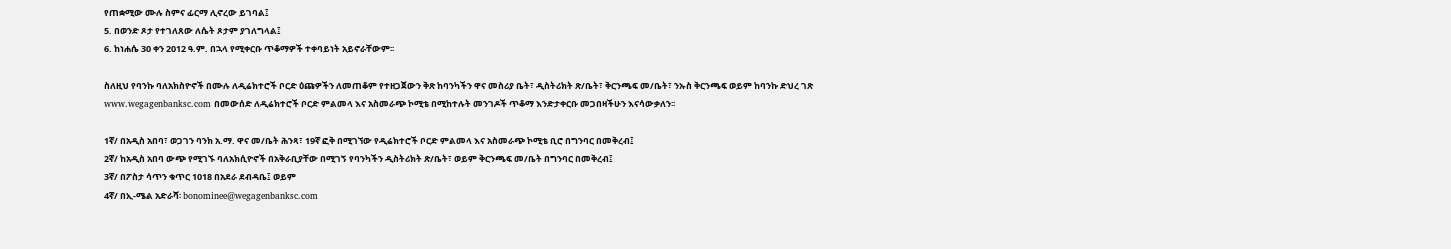የጠቋሚው ሙሉ ስምና ፊርማ ሊኖረው ይገባል፤
5. በወንድ ጾታ የተገለጸው ለሴት ጾታም ያገለግላል፤
6. ከነሐሴ 30 ቀን 2012 ዓ.ም. በኋላ የሚቀርቡ ጥቆማዎች ተቀባይነት አይኖራቸውም፡፡

ስለዚህ የባንኩ ባለአክስዮኖች በሙሉ ለዲሬክተሮች ቦርድ ዕጩዎችን ለመጠቆም የተዘጋጀውን ቅጽ ከባንካችን ዋና መስሪያ ቤት፣ ዲስትሪክት ጽ/ቤት፣ ቅርንጫፍ መ/ቤት፣ ንኡስ ቅርንጫፍ ወይም ከባንኩ ድህረ ገጽ www.wegagenbanksc.com በመውሰድ ለዲሬክተሮች ቦርድ ምልመላ እና አስመራጭ ኮሚቴ በሚከተሉት መንገዶች ጥቆማ እንድታቀርቡ መጋበዛችሁን እናሳውቃለን፡፡

1ኛ/ በአዲስ አበባ፣ ወጋገን ባንክ አ.ማ. ዋና መ/ቤት ሕንጻ፣ 19ኛ ፎቅ በሚገኘው የዲሬክተሮች ቦርድ ምልመላ እና አስመራጭ ኮሚቴ ቢሮ በግንባር በመቅረብ፤
2ኛ/ ከአዲስ አበባ ውጭ የሚገኙ ባለአክሲዮኖች በአቅራቢያቸው በሚገኝ የባንካችን ዲስትሪክት ጽ/ቤት፣ ወይም ቅርንጫፍ መ/ቤት በግንባር በመቅረብ፤
3ኛ/ በፖስታ ሳጥን ቁጥር 1018 በአደራ ደብዳቤ፤ ወይም
4ኛ/ በኢ-ሜል አድራሻ፡ bonominee@wegagenbanksc.com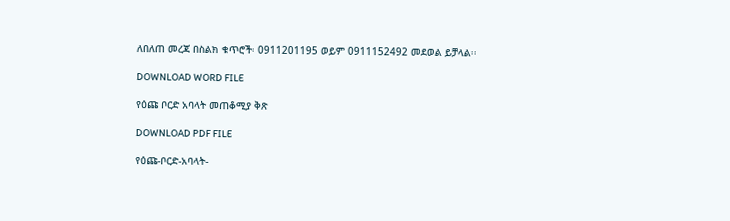ለበለጠ መረጃ በስልክ ቁጥሮች፡ 0911201195 ወይም 0911152492 መደወል ይቻላል፡፡

DOWNLOAD WORD FILE

የዕጩ ቦርድ አባላት መጠቆሚያ ቅጽ

DOWNLOAD PDF FILE

የዕጩ-ቦርድ-አባላት-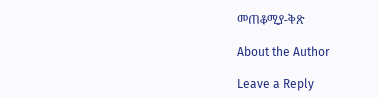መጠቆሚያ-ቅጽ

About the Author

Leave a Reply